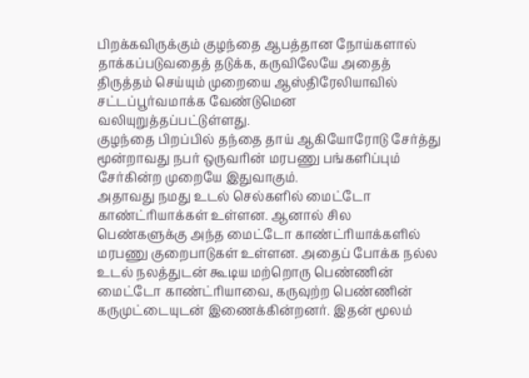பிறக்கவிருக்கும் குழந்தை ஆபத்தான நோய்களால் தாக்கப்படுவதைத் தடுக்க, கருவிலேயே அதைத் திருத்தம் செய்யும் முறையை ஆஸ்திரேலியாவில் சட்டப்பூர்வமாக்க வேண்டுமென வலியுறுத்தப்பட்டுள்ளது.
குழந்தை பிறப்பில் தந்தை தாய் ஆகியோரோடு சேர்த்து மூன்றாவது நபர் ஒருவரின் மரபணு பங்களிப்பும் சேர்கின்ற முறையே இதுவாகும்.
அதாவது நமது உடல் செல்களில் மைட்டோ காண்ட்ரியாக்கள் உள்ளன. ஆனால் சில பெண்களுக்கு அந்த மைட்டோ காண்ட்ரியாக்களில் மரபணு குறைபாடுகள் உள்ளன. அதைப் போக்க நல்ல உடல் நலத்துடன் கூடிய மற்றொரு பெண்ணின் மைட்டோ காண்ட்ரியாவை, கருவுற்ற பெண்ணின் கருமுட்டையுடன் இணைக்கின்றனர். இதன் மூலம்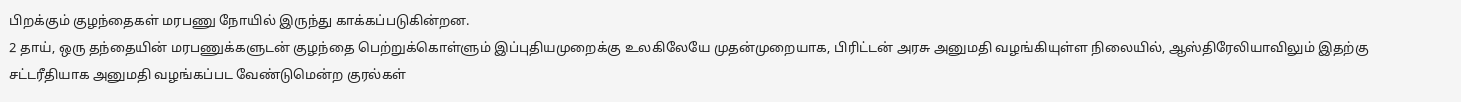பிறக்கும் குழந்தைகள் மரபணு நோயில் இருந்து காக்கப்படுகின்றன.
2 தாய், ஒரு தந்தையின் மரபணுக்களுடன் குழந்தை பெற்றுக்கொள்ளும் இப்புதியமுறைக்கு உலகிலேயே முதன்முறையாக, பிரிட்டன் அரசு அனுமதி வழங்கியுள்ள நிலையில், ஆஸ்திரேலியாவிலும் இதற்கு சட்டரீதியாக அனுமதி வழங்கப்பட வேண்டுமென்ற குரல்கள்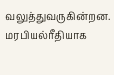வலுத்துவருகின்றன.
மரபியல்ரீதியாக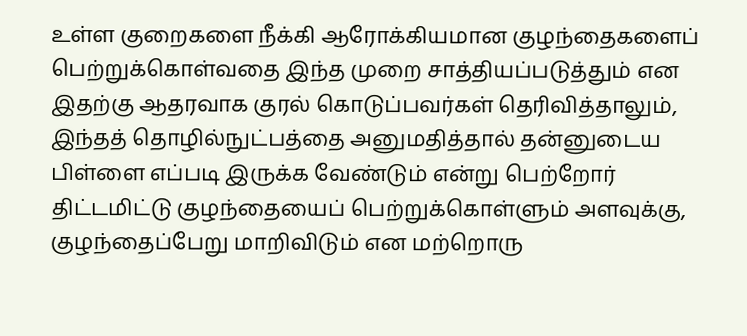உள்ள குறைகளை நீக்கி ஆரோக்கியமான குழந்தைகளைப் பெற்றுக்கொள்வதை இந்த முறை சாத்தியப்படுத்தும் என இதற்கு ஆதரவாக குரல் கொடுப்பவர்கள் தெரிவித்தாலும், இந்தத் தொழில்நுட்பத்தை அனுமதித்தால் தன்னுடைய பிள்ளை எப்படி இருக்க வேண்டும் என்று பெற்றோர் திட்டமிட்டு குழந்தையைப் பெற்றுக்கொள்ளும் அளவுக்கு, குழந்தைப்பேறு மாறிவிடும் என மற்றொரு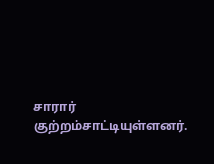சாரார் குற்றம்சாட்டியுள்ளனர்.